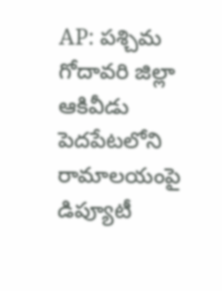AP: పశ్చిమ గోదావరి జిల్లా ఆకివీడు పెదపేటలోని రామాలయంపై డిప్యూటీ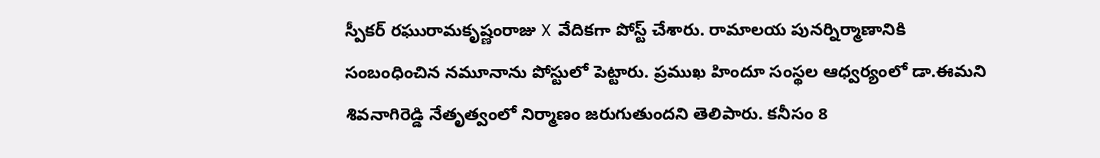స్పీకర్ రఘురామకృష్ణంరాజు X వేదికగా పోస్ట్ చేశారు. రామాలయ పునర్నిర్మాణానికి సంబంధించిన నమూనాను పోస్టులో పెట్టారు. ప్రముఖ హిందూ సంస్థల ఆధ్వర్యంలో డా.ఈమని శివనాగిరెడ్డి నేతృత్వంలో నిర్మాణం జరుగుతుందని తెలిపారు. కనీసం 8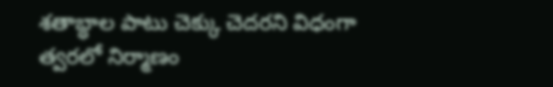శతాబ్ధాల పాటు చెక్కు చెదరని విధంగా త్వరలో నిర్మాణం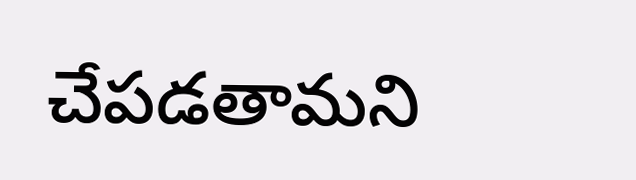చేపడతామని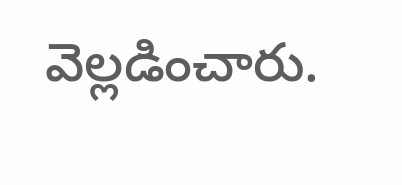వెల్లడించారు.